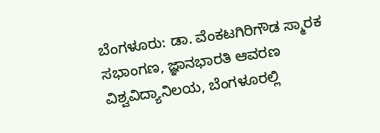ಬೆಂಗಳೂರು: ಡಾ. ವೆಂಕಟಗಿರಿಗೌಡ ಸ್ಮಾರಕ ಸಭಾಂಗಣ, ಜ್ಞಾನಭಾರತಿ ಆವರಣ ವಿಶ್ವವಿದ್ಯಾನಿಲಯ, ಬೆಂಗಳೂರಲ್ಲಿ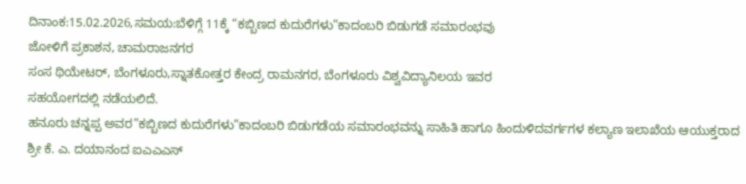ದಿನಾಂಕ:15.02.2026,ಸಮಯ:ಬೆಳಿಗ್ಗೆ 11ಕ್ಕೆ “ಕಬ್ಬಿಣದ ಕುದುರೆಗಳು”ಕಾದಂಬರಿ ಬಿಡುಗಡೆ ಸಮಾರಂಭವು
ಜೋಳಿಗೆ ಪ್ರಕಾಶನ, ಚಾಮರಾಜನಗರ
ಸಂಸ ಥಿಯೇಟರ್, ಬೆಂಗಳೂರು,ಸ್ನಾತಕೋತ್ತರ ಕೇಂದ್ರ ರಾಮನಗರ, ಬೆಂಗಳೂರು ವಿಶ್ವವಿದ್ಯಾನಿಲಯ ಇವರ
ಸಹಯೋಗದಲ್ಲಿ ನಡೆಯಲಿದೆ.
ಹನೂರು ಚನ್ನಪ್ಪ ಅವರ”ಕಬ್ಬಿಣದ ಕುದುರೆಗಳು”ಕಾದಂಬರಿ ಬಿಡುಗಡೆಯ ಸಮಾರಂಭವನ್ನು ಸಾಹಿತಿ ಹಾಗೂ ಹಿಂದುಳಿದವರ್ಗಗಳ ಕಲ್ಯಾಣ ಇಲಾಖೆಯ ಆಯುಕ್ತರಾದ ಶ್ರೀ ಕೆ. ಎ. ದಯಾನಂದ ಐಎಎಎಸ್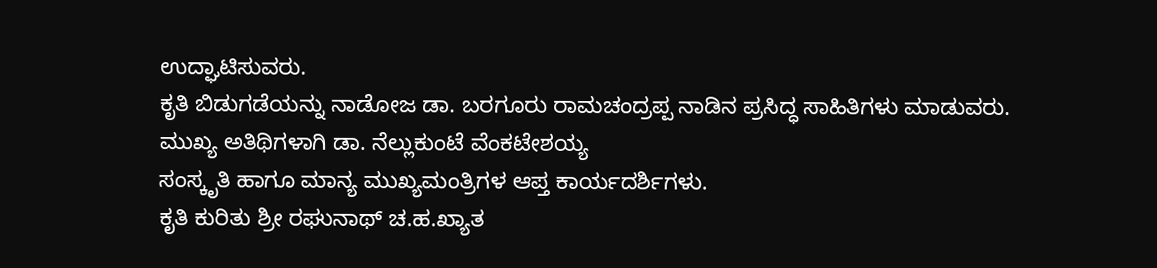ಉದ್ಘಾಟಿಸುವರು.
ಕೃತಿ ಬಿಡುಗಡೆಯನ್ನು ನಾಡೋಜ ಡಾ. ಬರಗೂರು ರಾಮಚಂದ್ರಪ್ಪ ನಾಡಿನ ಪ್ರಸಿದ್ಧ ಸಾಹಿತಿಗಳು ಮಾಡುವರು.
ಮುಖ್ಯ ಅತಿಥಿಗಳಾಗಿ ಡಾ. ನೆಲ್ಲುಕುಂಟೆ ವೆಂಕಟೇಶಯ್ಯ
ಸಂಸ್ಕೃತಿ ಹಾಗೂ ಮಾನ್ಯ ಮುಖ್ಯಮಂತ್ರಿಗಳ ಆಪ್ತ ಕಾರ್ಯದರ್ಶಿಗಳು.
ಕೃತಿ ಕುರಿತು ಶ್ರೀ ರಘುನಾಥ್ ಚ.ಹ.ಖ್ಯಾತ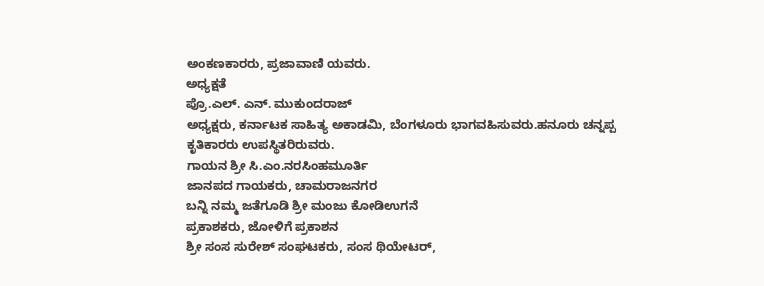ಅಂಕಣಕಾರರು, ಪ್ರಜಾವಾಣಿ ಯವರು.
ಅಧ್ಯಕ್ಷತೆ
ಪ್ರೊ.ಎಲ್. ಎನ್. ಮುಕುಂದರಾಜ್
ಅಧ್ಯಕ್ಷರು, ಕರ್ನಾಟಕ ಸಾಹಿತ್ಯ ಅಕಾಡಮಿ, ಬೆಂಗಳೂರು ಭಾಗವಹಿಸುವರು.ಹನೂರು ಚನ್ನಪ್ಪ ಕೃತಿಕಾರರು ಉಪಸ್ಥಿತರಿರುವರು.
ಗಾಯನ ಶ್ರೀ ಸಿ.ಎಂ.ನರಸಿಂಹಮೂರ್ತಿ
ಜಾನಪದ ಗಾಯಕರು, ಚಾಮರಾಜನಗರ
ಬನ್ನಿ ನಮ್ಮ ಜತೆಗೂಡಿ ಶ್ರೀ ಮಂಜು ಕೋಡಿಉಗನೆ
ಪ್ರಕಾಶಕರು, ಜೋಳಿಗೆ ಪ್ರಕಾಶನ
ಶ್ರೀ ಸಂಸ ಸುರೇಶ್ ಸಂಘಟಕರು, ಸಂಸ ಥಿಯೇಟರ್,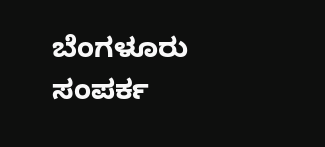ಬೆಂಗಳೂರು
ಸಂಪರ್ಕ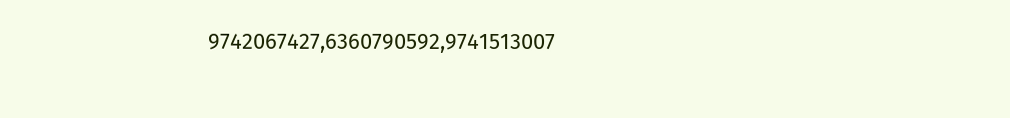9742067427,6360790592,9741513007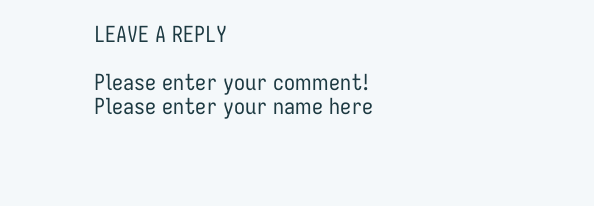LEAVE A REPLY

Please enter your comment!
Please enter your name here